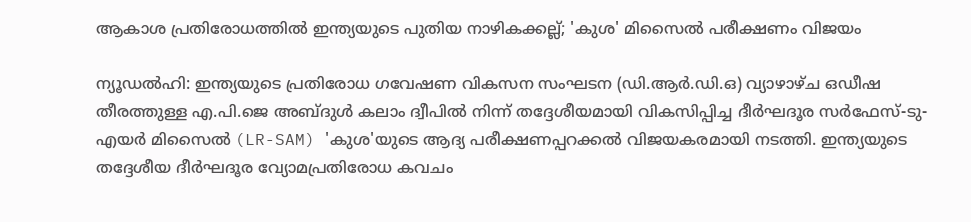ആകാശ പ്രതിരോധത്തിൽ ഇന്ത്യയുടെ പുതിയ നാഴികക്കല്ല്; 'കുശ' മിസൈൽ പരീക്ഷണം വിജയം

ന്യൂഡൽഹി: ഇന്ത്യയുടെ പ്രതിരോധ ഗവേഷണ വികസന സംഘടന (ഡി.ആർ.ഡി.ഒ) വ്യാഴാഴ്ച ഒഡീഷ തീരത്തുള്ള എ.പി.ജെ അബ്ദുൾ കലാം ദ്വീപിൽ നിന്ന് തദ്ദേശീയമായി വികസിപ്പിച്ച ദീർഘദൂര സർഫേസ്-ടു-എയർ മിസൈൽ (LR-SAM) 'കുശ'യുടെ ആദ്യ പരീക്ഷണപ്പറക്കൽ വിജയകരമായി നടത്തി. ഇന്ത്യയുടെ തദ്ദേശീയ ദീർഘദൂര വ്യോമപ്രതിരോധ കവചം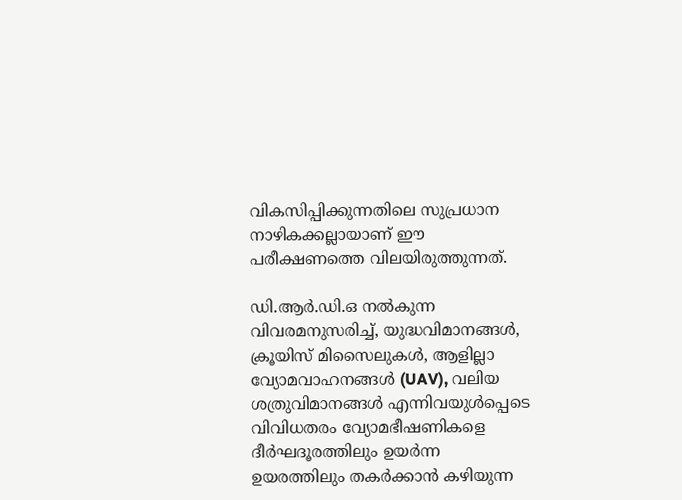വികസിപ്പിക്കുന്നതിലെ സുപ്രധാന നാഴികക്കല്ലായാണ് ഈ പരീക്ഷണത്തെ വിലയിരുത്തുന്നത്.

ഡി.ആർ.ഡി.ഒ നൽകുന്ന വിവരമനുസരിച്ച്, യുദ്ധവിമാനങ്ങൾ, ക്രൂയിസ് മിസൈലുകൾ, ആളില്ലാ വ്യോമവാഹനങ്ങൾ (UAV), വലിയ ശത്രുവിമാനങ്ങൾ എന്നിവയുൾപ്പെടെ വിവിധതരം വ്യോമഭീഷണികളെ ദീർഘദൂരത്തിലും ഉയർന്ന ഉയരത്തിലും തകർക്കാൻ കഴിയുന്ന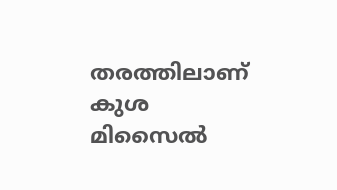തരത്തിലാണ് കുശ മിസൈൽ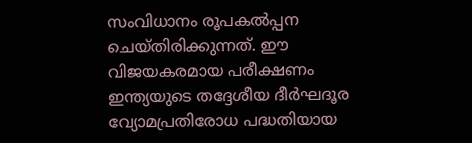സംവിധാനം രൂപകൽപ്പന ചെയ്തിരിക്കുന്നത്. ഈ വിജയകരമായ പരീക്ഷണം ഇന്ത്യയുടെ തദ്ദേശീയ ദീർഘദൂര വ്യോമപ്രതിരോധ പദ്ധതിയായ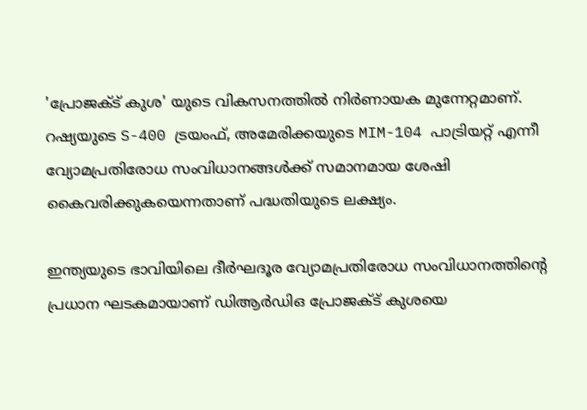'പ്രോജക്ട് കുശ' യുടെ വികസനത്തിൽ നിർണായക മുന്നേറ്റമാണ്. റഷ്യയുടെ S-400 ട്രയംഫ്, അമേരിക്കയുടെ MIM-104 പാട്രിയറ്റ് എന്നീ വ്യോമപ്രതിരോധ സംവിധാനങ്ങൾക്ക് സമാനമായ ശേഷി കൈവരിക്കുകയെന്നതാണ് പദ്ധതിയുടെ ലക്ഷ്യം.

ഇന്ത്യയുടെ ഭാവിയിലെ ദീർഘദൂര വ്യോമപ്രതിരോധ സംവിധാനത്തിന്റെ പ്രധാന ഘടകമായാണ് ഡിആർഡിഒ പ്രോജക്ട് കുശയെ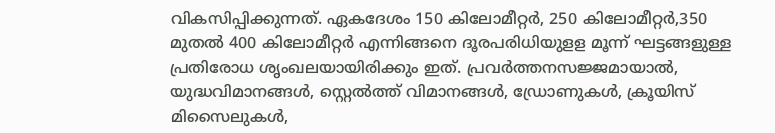വികസിപ്പിക്കുന്നത്. ഏകദേശം 150 കിലോമീറ്റർ, 250 കിലോമീറ്റർ,350 മുതൽ 400 കിലോമീറ്റർ എന്നിങ്ങനെ ദൂരപരിധിയുളള മൂന്ന് ഘട്ടങ്ങളുള്ള പ്രതിരോധ ശൃംഖലയായിരിക്കും ഇത്. പ്രവർത്തനസജ്ജമായാൽ, യുദ്ധവിമാനങ്ങൾ, സ്റ്റെൽത്ത് വിമാനങ്ങൾ, ഡ്രോണുകൾ, ക്രൂയിസ് മിസൈലുകൾ,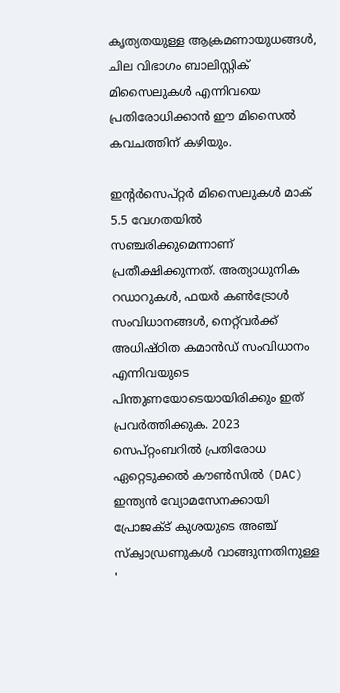കൃത്യതയുള്ള ആക്രമണായുധങ്ങൾ, ചില വിഭാഗം ബാലിസ്റ്റിക് മിസൈലുകൾ എന്നിവയെ പ്രതിരോധിക്കാൻ ഈ മിസൈൽ കവചത്തിന് കഴിയും.

ഇന്റർസെപ്റ്റർ മിസൈലുകൾ മാക് 5.5 വേഗതയിൽ സഞ്ചരിക്കുമെന്നാണ് പ്രതീക്ഷിക്കുന്നത്. അത്യാധുനിക റഡാറുകൾ, ഫയർ കൺട്രോൾ സംവിധാനങ്ങൾ, നെറ്റ്‌വർക്ക് അധിഷ്ഠിത കമാൻഡ് സംവിധാനം എന്നിവയുടെ പിന്തുണയോടെയായിരിക്കും ഇത് പ്രവർത്തിക്കുക. 2023 സെപ്റ്റംബറിൽ പ്രതിരോധ ഏറ്റെടുക്കൽ കൗൺസിൽ (DAC) ഇന്ത്യൻ വ്യോമസേനക്കായി പ്രോജക്ട് കുശയുടെ അഞ്ച് സ്ക്വാഡ്രണുകൾ വാങ്ങുന്നതിനുള്ള '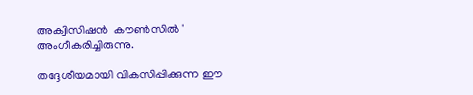അക്വിസിഷൻ  കൗൺസിൽ ' അംഗീകരിച്ചിരുന്നു.

തദ്ദേശീയമായി വികസിപ്പിക്കുന്ന ഈ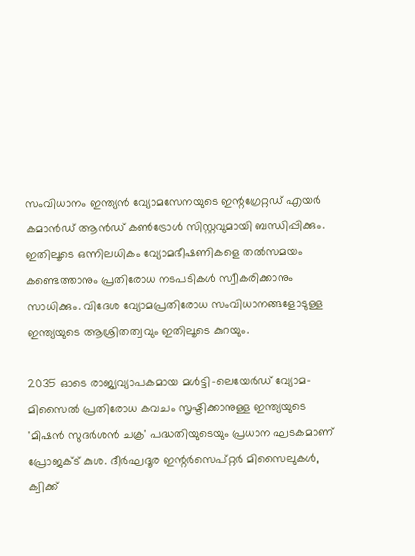സംവിധാനം ഇന്ത്യൻ വ്യോമസേനയുടെ ഇന്റഗ്രേറ്റഡ് എയർ കമാൻഡ് ആൻഡ് കൺട്രോൾ സിസ്റ്റവുമായി ബന്ധിപ്പിക്കും. ഇതിലൂടെ ഒന്നിലധികം വ്യോമഭീഷണികളെ തൽസമയം കണ്ടെത്താനും പ്രതിരോധ നടപടികൾ സ്വീകരിക്കാനും സാധിക്കും. വിദേശ വ്യോമപ്രതിരോധ സംവിധാനങ്ങളോടുള്ള ഇന്ത്യയുടെ ആശ്രിതത്വവും ഇതിലൂടെ കുറയും.

2035 ഓടെ രാജ്യവ്യാപകമായ മൾട്ടി-ലെയേർഡ് വ്യോമ-മിസൈൽ പ്രതിരോധ കവചം സൃഷ്ടിക്കാനുള്ള ഇന്ത്യയുടെ 'മിഷൻ സുദർശൻ ചക്ര' പദ്ധതിയുടെയും പ്രധാന ഘടകമാണ് പ്രോജക്ട് കുശ. ദീർഘദൂര ഇന്റർസെപ്റ്റർ മിസൈലുകൾ, ക്വിക്ക്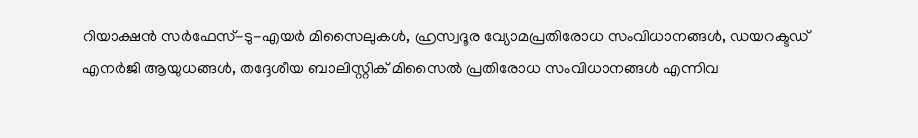റിയാക്ഷൻ സർഫേസ്-ടു-എയർ മിസൈലുകൾ, ഹ്രസ്വദൂര വ്യോമപ്രതിരോധ സംവിധാനങ്ങൾ, ഡയറക്ടഡ് എനർജി ആയുധങ്ങൾ, തദ്ദേശീയ ബാലിസ്റ്റിക് മിസൈൽ പ്രതിരോധ സംവിധാനങ്ങൾ എന്നിവ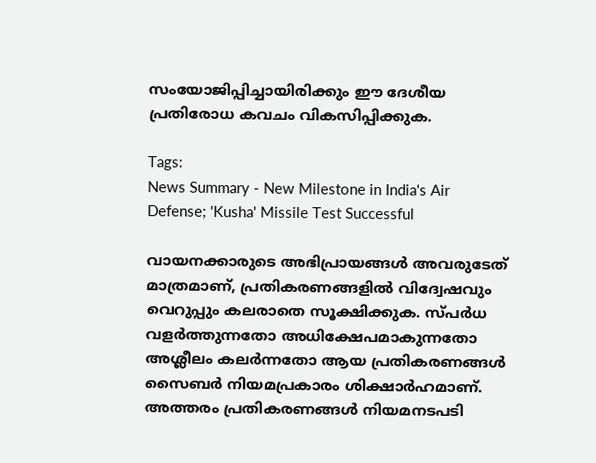സംയോജിപ്പിച്ചായിരിക്കും ഈ ദേശീയ പ്രതിരോധ കവചം വികസിപ്പിക്കുക.

Tags:
News Summary - New Milestone in India's Air Defense; 'Kusha' Missile Test Successful

വായനക്കാരുടെ അഭിപ്രായങ്ങള്‍ അവരുടേത് മാത്രമാണ്, പ്രതികരണങ്ങളിൽ വിദ്വേഷവും വെറുപ്പും കലരാതെ സൂക്ഷിക്കുക. സ്പർധ വളർത്തുന്നതോ അധിക്ഷേപമാകുന്നതോ അശ്ലീലം കലർന്നതോ ആയ പ്രതികരണങ്ങൾ സൈബർ നിയമപ്രകാരം ശിക്ഷാർഹമാണ്. അത്തരം പ്രതികരണങ്ങൾ നിയമനടപടി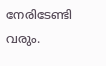നേരിടേണ്ടി വരും.